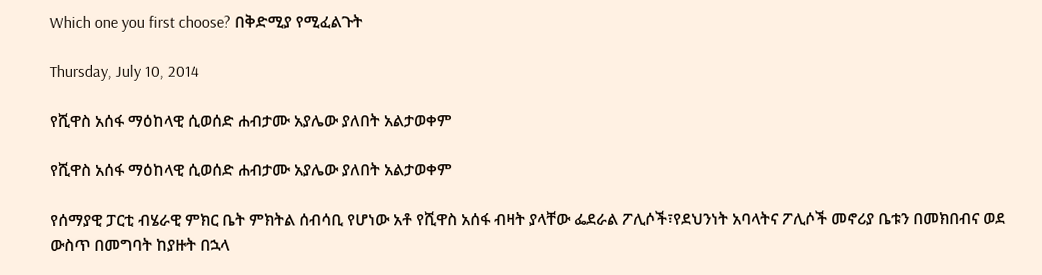Which one you first choose? በቅድሚያ የሚፈልጉት

Thursday, July 10, 2014

የሺዋስ አሰፋ ማዕከላዊ ሲወሰድ ሐብታሙ አያሌው ያለበት አልታወቀም

የሺዋስ አሰፋ ማዕከላዊ ሲወሰድ ሐብታሙ አያሌው ያለበት አልታወቀም

የሰማያዊ ፓርቲ ብሄራዊ ምክር ቤት ምክትል ሰብሳቢ የሆነው አቶ የሺዋስ አሰፋ ብዛት ያላቸው ፌደራል ፖሊሶች፣የደህንነት አባላትና ፖሊሶች መኖሪያ ቤቱን በመክበብና ወደ ውስጥ በመግባት ከያዙት በኋላ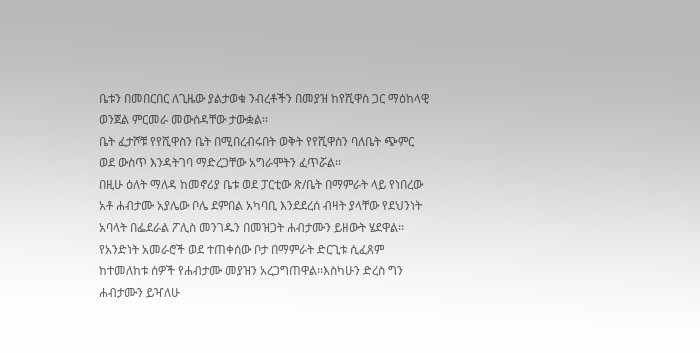ቤቱን በመበርበር ለጊዜው ያልታወቁ ንብረቶችን በመያዝ ከየሺዋስ ጋር ማዕከላዊ ወንጀል ምርመራ መውሰዳቸው ታውቋል፡፡
ቤት ፈታሾቹ የየሺዋስን ቤት በሚበረብሩበት ወቅት የየሺዋስን ባለቤት ጭምር ወደ ውስጥ እንዳትገባ ማድረጋቸው አግራሞትን ፈጥሯል፡፡
በዚሁ ዕለት ማለዳ ከመኖሪያ ቤቱ ወደ ፓርቲው ጽ/ቤት በማምራት ላይ የነበረው አቶ ሐብታሙ አያሌው ቦሌ ደምበል አካባቢ እንደደረሰ ብዛት ያላቸው የደህንነት አባላት በፌደራል ፖሊስ መንገዱን በመዝጋት ሐብታሙን ይዘውት ሄደዋል፡፡የአንድነት አመራሮች ወደ ተጠቀሰው ቦታ በማምራት ድርጊቱ ሲፈጸም ከተመለከቱ ሰዎች የሐብታሙ መያዝን አረጋግጠዋል፡፡እስካሁን ድረስ ግን ሐብታሙን ይዣለሁ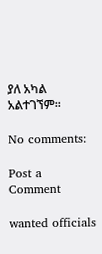ያለ አካል አልተገኘም፡፡

No comments:

Post a Comment

wanted officials